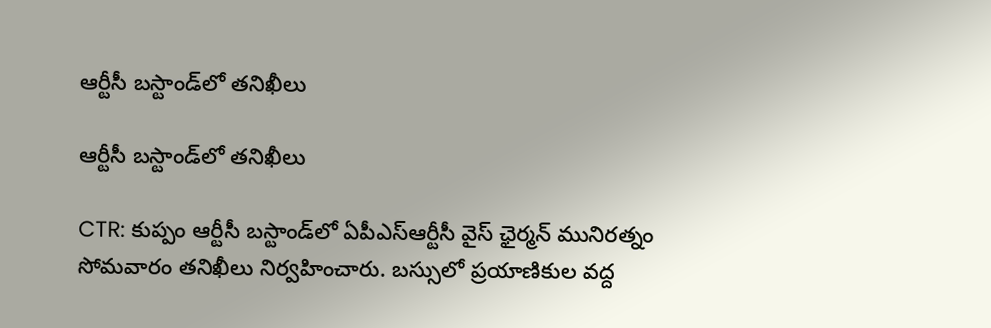ఆర్టీసీ బస్టాండ్‌లో తనిఖీలు

ఆర్టీసీ బస్టాండ్‌లో తనిఖీలు

CTR: కుప్పం ఆర్టీసీ బస్టాండ్‌లో ఏపీఎస్ఆర్టీసీ వైస్ ఛైర్మన్ మునిరత్నం సోమవారం తనిఖీలు నిర్వహించారు. బస్సులో ప్రయాణికుల వద్ద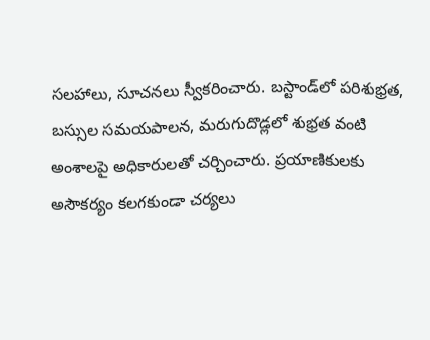సలహాలు, సూచనలు స్వీకరించారు. బస్టాండ్‌లో పరిశుభ్రత, బస్సుల సమయపాలన, మరుగుదొడ్లలో శుభ్రత వంటి అంశాలపై అధికారులతో చర్చించారు. ప్రయాణికులకు అసౌకర్యం కలగకుండా చర్యలు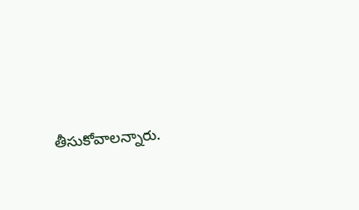తీసుకోవాలన్నారు.